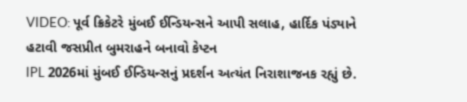VIDEO: પૂર્વ ક્રિકેટરે મુંબઈ ઈન્ડિયન્સને આપી સલાહ, હાર્દિક પંડ્યાને હટાવી જસપ્રીત બુમરાહને બનાવો કેપ્ટન
IPL 2026માં મુંબઈ ઈન્ડિયન્સનું પ્રદર્શન અત્યંત નિરાશાજનક રહ્યું છે.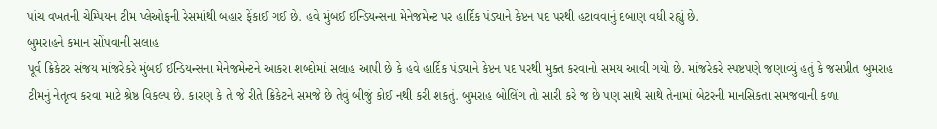પાંચ વખતની ચેમ્પિયન ટીમ પ્લેઓફની રેસમાંથી બહાર ફેંકાઈ ગઈ છે. હવે મુંબઈ ઈન્ડિયન્સના મેનેજમેન્ટ પર હાર્દિક પંડ્યાને કેપ્ટન પદ પરથી હટાવવાનું દબાણ વધી રહ્યું છે.
બુમરાહને કમાન સોંપવાની સલાહ
પૂર્વ ક્રિકેટર સંજય માંજરેકરે મુંબઈ ઈન્ડિયન્સના મેનેજમેન્ટને આકરા શબ્દોમાં સલાહ આપી છે કે હવે હાર્દિક પંડ્યાને કેપ્ટન પદ પરથી મુક્ત કરવાનો સમય આવી ગયો છે. માંજરેકરે સ્પષ્ટપણે જણાવ્યું હતું કે જસપ્રીત બુમરાહ ટીમનું નેતૃત્વ કરવા માટે શ્રેષ્ઠ વિકલ્પ છે. કારણ કે તે જે રીતે ક્રિકેટને સમજે છે તેવું બીજું કોઈ નથી કરી શકતું. બુમરાહ બોલિંગ તો સારી કરે જ છે પણ સાથે સાથે તેનામાં બેટરની માનસિકતા સમજવાની કળા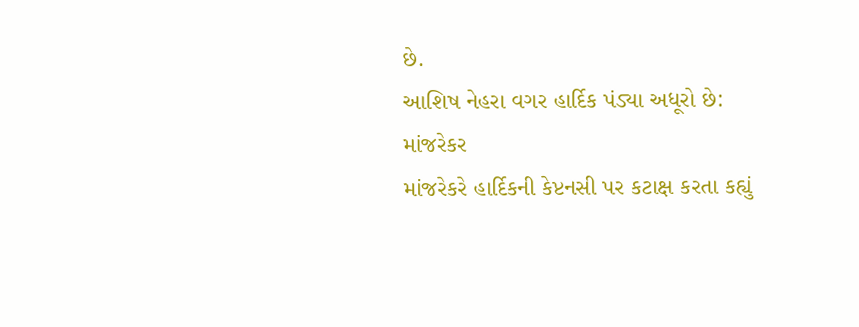છે.
આશિષ નેહરા વગર હાર્દિક પંડ્યા અધૂરો છે: માંજરેકર
માંજરેકરે હાર્દિકની કેપ્ટનસી પર કટાક્ષ કરતા કહ્યું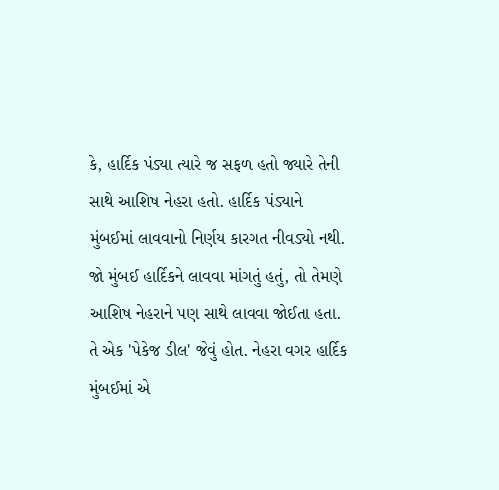કે, હાર્દિક પંડ્યા ત્યારે જ સફળ હતો જ્યારે તેની સાથે આશિષ નેહરા હતો. હાર્દિક પંડ્યાને મુંબઈમાં લાવવાનો નિર્ણય કારગત નીવડ્યો નથી. જો મુંબઈ હાર્દિકને લાવવા માંગતું હતું, તો તેમણે આશિષ નેહરાને પણ સાથે લાવવા જોઈતા હતા. તે એક 'પેકેજ ડીલ' જેવું હોત. નેહરા વગર હાર્દિક મુંબઈમાં એ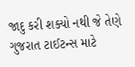જાદુ કરી શક્યો નથી જે તેણે ગુજરાત ટાઈટન્સ માટે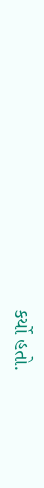કર્યો હતો.